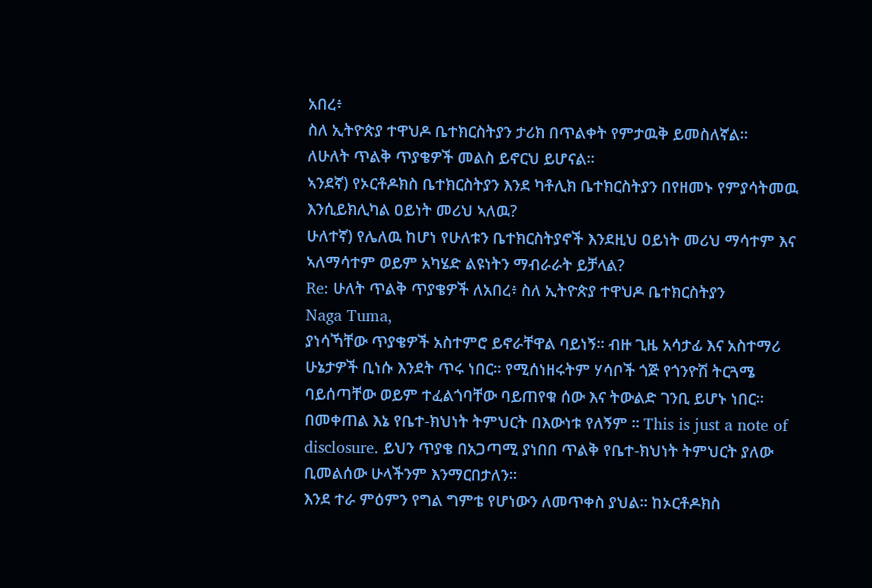አበረ፥
ስለ ኢትዮጵያ ተዋህዶ ቤተክርስትያን ታሪክ በጥልቀት የምታዉቅ ይመስለኛል።
ለሁለት ጥልቅ ጥያቄዎች መልስ ይኖርህ ይሆናል።
ኣንደኛ) የኦርቶዶክስ ቤተክርስትያን እንደ ካቶሊክ ቤተክርስትያን በየዘመኑ የምያሳትመዉ እንሲይክሊካል ዐይነት መሪህ ኣለዉ?
ሁለተኛ) የሌለዉ ከሆነ የሁለቱን ቤተክርስትያኖች እንደዚህ ዐይነት መሪህ ማሳተም እና ኣለማሳተም ወይም አካሄድ ልዩነትን ማብራራት ይቻላል?
Re: ሁለት ጥልቅ ጥያቄዎች ለአበረ፥ ስለ ኢትዮጵያ ተዋህዶ ቤተክርስትያን
Naga Tuma,
ያነሳኻቸው ጥያቄዎች አስተምሮ ይኖራቸዋል ባይነኝ። ብዙ ጊዜ አሳታፊ እና አስተማሪ ሁኔታዎች ቢነሱ እንደት ጥሩ ነበር። የሚሰነዘሩትም ሃሳቦች ጎጅ የጎንዮሽ ትርጓሜ ባይሰጣቸው ወይም ተፈልጎባቸው ባይጠየቁ ሰው እና ትውልድ ገንቢ ይሆኑ ነበር።
በመቀጠል እኔ የቤተ-ክህነት ትምህርት በእውነቱ የለኝም ። This is just a note of disclosure. ይህን ጥያቄ በአጋጣሚ ያነበበ ጥልቅ የቤተ-ክህነት ትምህርት ያለው ቢመልሰው ሁላችንም እንማርበታለን።
እንደ ተራ ምዕምን የግል ግምቴ የሆነውን ለመጥቀስ ያህል። ከኦርቶዶክስ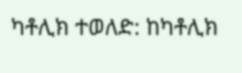ካቶሊክ ተወለድ: ከካቶሊክ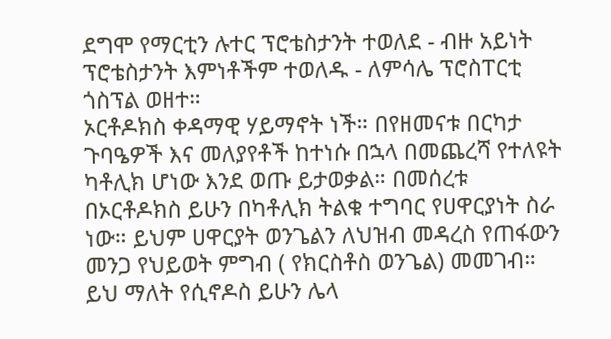ደግሞ የማርቲን ሉተር ፕሮቴስታንት ተወለደ - ብዙ አይነት ፕሮቴስታንት እምነቶችም ተወለዱ - ለምሳሌ ፕሮስፐርቲ ጎስፕል ወዘተ።
ኦርቶዶክስ ቀዳማዊ ሃይማኖት ነች። በየዘመናቱ በርካታ ጉባዔዎች እና መለያየቶች ከተነሱ በኋላ በመጨረሻ የተለዩት ካቶሊክ ሆነው እንደ ወጡ ይታወቃል። በመሰረቱ በኦርቶዶክስ ይሁን በካቶሊክ ትልቁ ተግባር የሀዋርያነት ስራ ነው። ይህም ሀዋርያት ወንጌልን ለህዝብ መዳረስ የጠፋውን መንጋ የህይወት ምግብ ( የክርስቶስ ወንጌል) መመገብ። ይህ ማለት የሲኖዶስ ይሁን ሌላ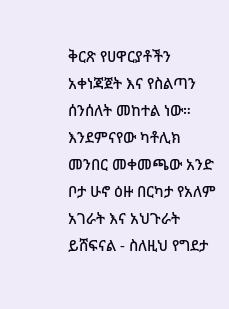ቅርጽ የሀዋርያቶችን አቀነጃጀት እና የስልጣን ሰንሰለት መከተል ነው።
እንደምናየው ካቶሊክ መንበር መቀመጫው አንድ ቦታ ሁኖ ዕዙ በርካታ የአለም አገራት እና አህጉራት ይሸፍናል - ስለዚህ የግደታ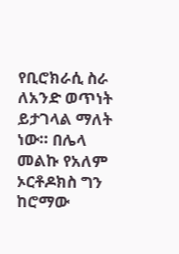የቢሮክራሲ ስራ ለአንድ ወጥነት ይታገላል ማለት ነው። በሌላ መልኩ የአለም ኦርቶዶክስ ግን ከሮማው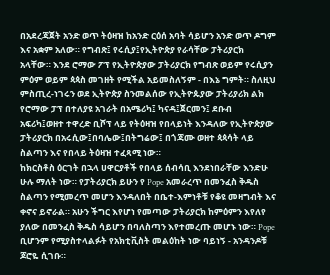በአደረጃጀት አንድ ወጥ ትዕዛዝ ከአንድ ርዕሰ አባት ሳይሆን አንድ ወጥ ዶግም እና አቋም አለው። የግብጽ፤ የሩሲያ፤የኢትዮጵያ የራሳቸው ፓትሪያርክ አላቸው። እንደ ሮማው ፖፕ የኢትዮጵያው ፓትሪያርክ የግብጽ ወይም የሩሲያን ምዕም ወይም ጳጳስ መገዘት የሚችል አይመስለኝም - በእኔ ግምት። ስለዚህ ምስጢረ-ነገሩን ወደ ኢትዮጵያ ስንመልሰው የኢትዮጱያው ፓትሪያሪክ ልክ የሮማው ፓፕ በተለያዩ አገራት በአሜሪካ፤ ካናዳ፤ጀርመን፤ ደቡብ አፍሪካ፤ወዘተ ተዋረድ ቢሾፕ ላይ የትዕዛዝ የበላይነት እንዳለው የኢትዮጵያው ፓትሪያርክ በአሩሲው፤በባሌው፤በትግሬው፤ በጎጃሙ ወዘተ ጳጳሳት ላይ ስልጣን እና የበላይ ትዕዛዝ ተፈጻሚ ነው።
ከክርስቶስ ዕርገት በኋላ ሀዋርያቶች የበላይ ሰብሳቢ እንደነበራቸው እንድሁ ሁሉ ማለት ነው። የፓትሪያርክ ይሁን የ Pope አመራረጥ በመንፈስ ቅዱስ ስልጣን የሚመረጥ መሆን እንዳለበት በቤተ-እምነቶቹ የቆዩ መዛግብት እና ቀኖና ይኖራል። አሁን ችግር እየሆነ የመጣው ፓትሪያርክ ከምዕምን እየለየ ያለው በመንፈስ ቅዱስ ሳይሆን በባለስጣን እየተመረጡ መሆኑ ነው። Pope ቢሆንም የሚያስተላልፉት የአክቲቪስት መልዕከት ነው ባይነኝ - አንዳንዶቹ ጆሮዬ ሲገቡ።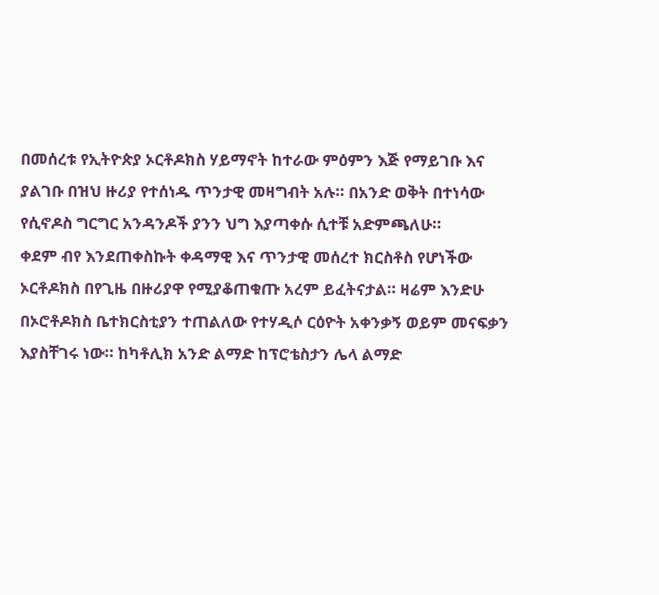በመሰረቱ የኢትዮጵያ ኦርቶዶክስ ሃይማኖት ከተራው ምዕምን እጅ የማይገቡ እና ያልገቡ በዝህ ዙሪያ የተሰነዱ ጥንታዊ መዛግብት አሉ። በአንድ ወቅት በተነሳው የሲኖዶስ ግርግር አንዳንዶች ያንን ህግ እያጣቀሱ ሲተቹ አድምጫለሁ።
ቀደም ብየ እንደጠቀስኩት ቀዳማዊ እና ጥንታዊ መሰረተ ክርስቶስ የሆነችው ኦርቶዶክስ በየጊዜ በዙሪያዋ የሚያቆጠቁጡ አረም ይፈትናታል። ዛሬም እንድሁ በኦሮቶዶክስ ቤተክርስቲያን ተጠልለው የተሃዲሶ ርዕዮት አቀንቃኝ ወይም መናፍቃን እያስቸገሩ ነው። ከካቶሊክ አንድ ልማድ ከፕሮቴስታን ሌላ ልማድ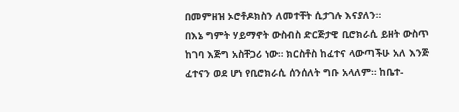በመምዘዝ ኦሮቶዶክስን ለመተቸት ሲታገሉ እናያለን።
በእኔ ግምት ሃይማኖት ውስብስ ድርጅታዊ ቢሮክራሲ ይዘት ውስጥ ከገባ እጅግ አስቸጋሪ ነው። ክርስቶስ ከፈተና ላውጣችሁ አለ እንጅ ፈተናን ወደ ሆነ የቢሮክራሲ ሰንሰለት ግቡ አላለም። ከቤተ-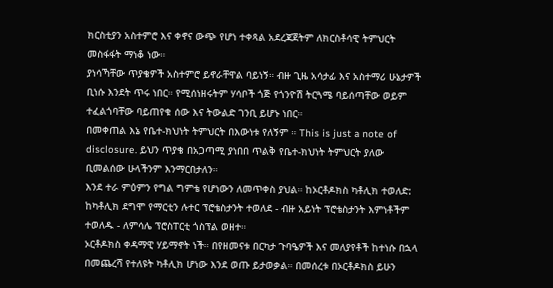ክርስቲያን አስተምሮ እና ቀኖና ውጭ የሆነ ተቀጻል አደረጃጀትም ለክርስቶሳዊ ትምህርት መስፋፋት ማነቆ ነው።
ያነሳኻቸው ጥያቄዎች አስተምሮ ይኖራቸዋል ባይነኝ። ብዙ ጊዜ አሳታፊ እና አስተማሪ ሁኔታዎች ቢነሱ እንደት ጥሩ ነበር። የሚሰነዘሩትም ሃሳቦች ጎጅ የጎንዮሽ ትርጓሜ ባይሰጣቸው ወይም ተፈልጎባቸው ባይጠየቁ ሰው እና ትውልድ ገንቢ ይሆኑ ነበር።
በመቀጠል እኔ የቤተ-ክህነት ትምህርት በእውነቱ የለኝም ። This is just a note of disclosure. ይህን ጥያቄ በአጋጣሚ ያነበበ ጥልቅ የቤተ-ክህነት ትምህርት ያለው ቢመልሰው ሁላችንም እንማርበታለን።
እንደ ተራ ምዕምን የግል ግምቴ የሆነውን ለመጥቀስ ያህል። ከኦርቶዶክስ ካቶሊክ ተወለድ: ከካቶሊክ ደግሞ የማርቲን ሉተር ፕሮቴስታንት ተወለደ - ብዙ አይነት ፕሮቴስታንት እምነቶችም ተወለዱ - ለምሳሌ ፕሮስፐርቲ ጎስፕል ወዘተ።
ኦርቶዶክስ ቀዳማዊ ሃይማኖት ነች። በየዘመናቱ በርካታ ጉባዔዎች እና መለያየቶች ከተነሱ በኋላ በመጨረሻ የተለዩት ካቶሊክ ሆነው እንደ ወጡ ይታወቃል። በመሰረቱ በኦርቶዶክስ ይሁን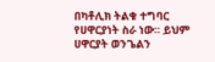በካቶሊክ ትልቁ ተግባር የሀዋርያነት ስራ ነው። ይህም ሀዋርያት ወንጌልን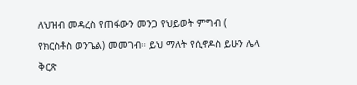ለህዝብ መዳረስ የጠፋውን መንጋ የህይወት ምግብ ( የክርስቶስ ወንጌል) መመገብ። ይህ ማለት የሲኖዶስ ይሁን ሌላ ቅርጽ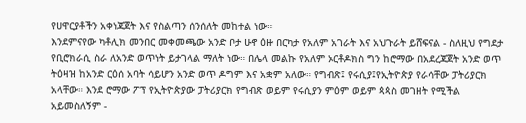የሀዋርያቶችን አቀነጃጀት እና የስልጣን ሰንሰለት መከተል ነው።
እንደምናየው ካቶሊክ መንበር መቀመጫው አንድ ቦታ ሁኖ ዕዙ በርካታ የአለም አገራት እና አህጉራት ይሸፍናል - ስለዚህ የግደታ የቢሮክራሲ ስራ ለአንድ ወጥነት ይታገላል ማለት ነው። በሌላ መልኩ የአለም ኦርቶዶክስ ግን ከሮማው በአደረጃጀት አንድ ወጥ ትዕዛዝ ከአንድ ርዕሰ አባት ሳይሆን አንድ ወጥ ዶግም እና አቋም አለው። የግብጽ፤ የሩሲያ፤የኢትዮጵያ የራሳቸው ፓትሪያርክ አላቸው። እንደ ሮማው ፖፕ የኢትዮጵያው ፓትሪያርክ የግብጽ ወይም የሩሲያን ምዕም ወይም ጳጳስ መገዘት የሚችል አይመስለኝም -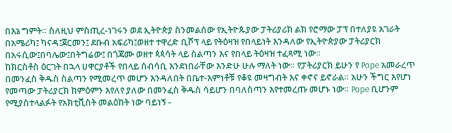በእኔ ግምት። ስለዚህ ምስጢረ-ነገሩን ወደ ኢትዮጵያ ስንመልሰው የኢትዮጱያው ፓትሪያሪክ ልክ የሮማው ፓፕ በተለያዩ አገራት በአሜሪካ፤ ካናዳ፤ጀርመን፤ ደቡብ አፍሪካ፤ወዘተ ተዋረድ ቢሾፕ ላይ የትዕዛዝ የበላይነት እንዳለው የኢትዮጵያው ፓትሪያርክ በአሩሲው፤በባሌው፤በትግሬው፤ በጎጃሙ ወዘተ ጳጳሳት ላይ ስልጣን እና የበላይ ትዕዛዝ ተፈጻሚ ነው።
ከክርስቶስ ዕርገት በኋላ ሀዋርያቶች የበላይ ሰብሳቢ እንደነበራቸው እንድሁ ሁሉ ማለት ነው። የፓትሪያርክ ይሁን የ Pope አመራረጥ በመንፈስ ቅዱስ ስልጣን የሚመረጥ መሆን እንዳለበት በቤተ-እምነቶቹ የቆዩ መዛግብት እና ቀኖና ይኖራል። አሁን ችግር እየሆነ የመጣው ፓትሪያርክ ከምዕምን እየለየ ያለው በመንፈስ ቅዱስ ሳይሆን በባለስጣን እየተመረጡ መሆኑ ነው። Pope ቢሆንም የሚያስተላልፉት የአክቲቪስት መልዕከት ነው ባይነኝ -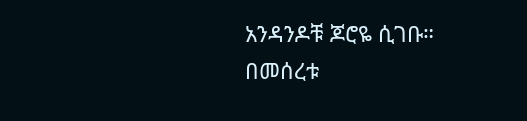አንዳንዶቹ ጆሮዬ ሲገቡ።
በመሰረቱ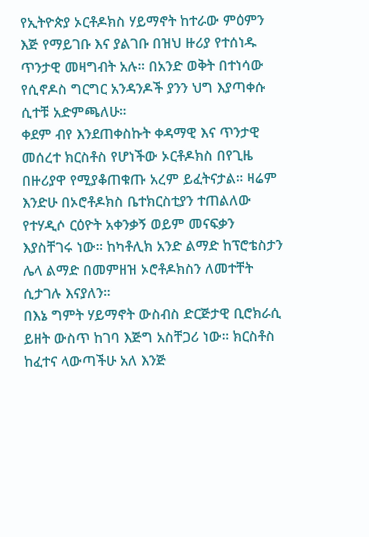የኢትዮጵያ ኦርቶዶክስ ሃይማኖት ከተራው ምዕምን እጅ የማይገቡ እና ያልገቡ በዝህ ዙሪያ የተሰነዱ ጥንታዊ መዛግብት አሉ። በአንድ ወቅት በተነሳው የሲኖዶስ ግርግር አንዳንዶች ያንን ህግ እያጣቀሱ ሲተቹ አድምጫለሁ።
ቀደም ብየ እንደጠቀስኩት ቀዳማዊ እና ጥንታዊ መሰረተ ክርስቶስ የሆነችው ኦርቶዶክስ በየጊዜ በዙሪያዋ የሚያቆጠቁጡ አረም ይፈትናታል። ዛሬም እንድሁ በኦሮቶዶክስ ቤተክርስቲያን ተጠልለው የተሃዲሶ ርዕዮት አቀንቃኝ ወይም መናፍቃን እያስቸገሩ ነው። ከካቶሊክ አንድ ልማድ ከፕሮቴስታን ሌላ ልማድ በመምዘዝ ኦሮቶዶክስን ለመተቸት ሲታገሉ እናያለን።
በእኔ ግምት ሃይማኖት ውስብስ ድርጅታዊ ቢሮክራሲ ይዘት ውስጥ ከገባ እጅግ አስቸጋሪ ነው። ክርስቶስ ከፈተና ላውጣችሁ አለ እንጅ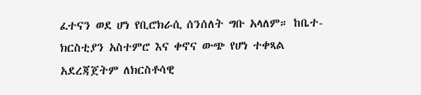ፈተናን ወደ ሆነ የቢሮክራሲ ሰንሰለት ግቡ አላለም። ከቤተ-ክርስቲያን አስተምሮ እና ቀኖና ውጭ የሆነ ተቀጻል አደረጃጀትም ለክርስቶሳዊ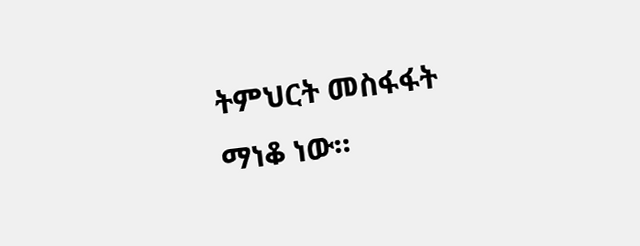ትምህርት መስፋፋት ማነቆ ነው።